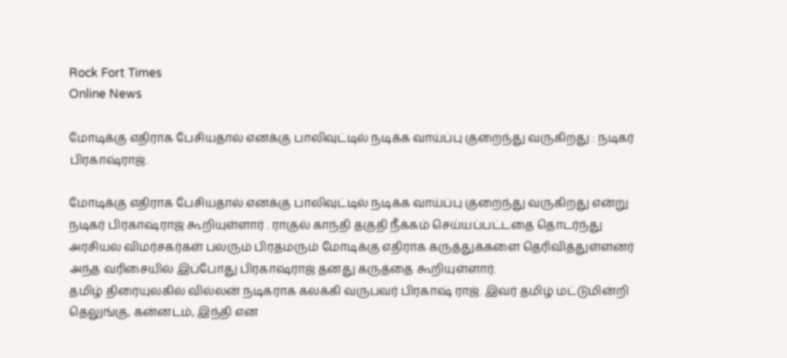Rock Fort Times
Online News

மோடிக்கு எதிராக பேசியதால் எனக்கு பாலிவுட்டில் நடிக்க வாய்ப்பு குறைந்து வருகிறது : நடிகர் பிரகாஷ்ராஜ்.

மோடிக்கு எதிராக பேசியதால் எனக்கு பாலிவுட்டில் நடிக்க வாய்ப்பு குறைந்து வருகிறது என்று நடிகர் பிரகாஷ்ராஜ் கூறியுள்ளார் . ராகுல் காந்தி தகுதி நீக்கம் செய்யப்பட்டதை தொடர்ந்து அரசியல் விமர்சகர்கள் பலரும் பிரதமரும் மோடிக்கு எதிராக கருத்துக்களை தெரிவித்துள்ளனர் அந்த வரிசையில் இப்போது பிரகாஷ்ராஜ் தனது கருத்தை கூறியுள்ளார்.
தமிழ் திரையுலகில் வில்லன் நடிகராக கலக்கி வருபவர் பிரகாஷ் ராஜ். இவர் தமிழ் மட்டுமின்றி தெலுங்கு, கன்னடம், இந்தி என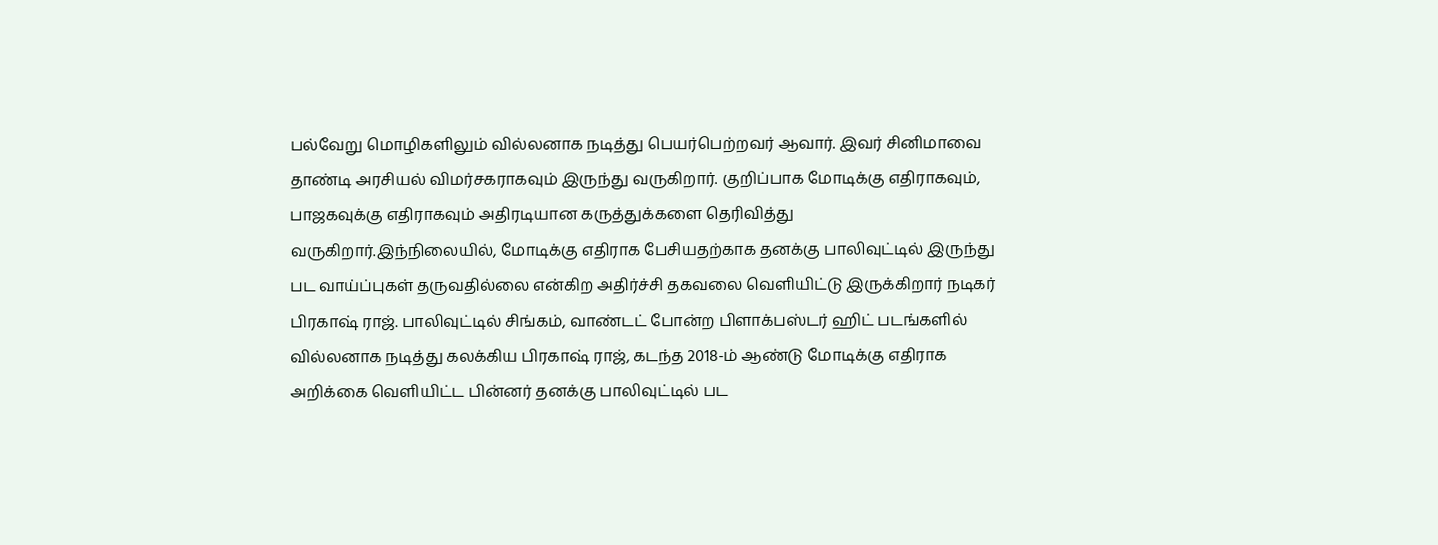பல்வேறு மொழிகளிலும் வில்லனாக நடித்து பெயர்பெற்றவர் ஆவார். இவர் சினிமாவை தாண்டி அரசியல் விமர்சகராகவும் இருந்து வருகிறார். குறிப்பாக மோடிக்கு எதிராகவும், பாஜகவுக்கு எதிராகவும் அதிரடியான கருத்துக்களை தெரிவித்து வருகிறார்.இந்நிலையில், மோடிக்கு எதிராக பேசியதற்காக தனக்கு பாலிவுட்டில் இருந்து பட வாய்ப்புகள் தருவதில்லை என்கிற அதிர்ச்சி தகவலை வெளியிட்டு இருக்கிறார் நடிகர் பிரகாஷ் ராஜ். பாலிவுட்டில் சிங்கம், வாண்டட் போன்ற பிளாக்பஸ்டர் ஹிட் படங்களில் வில்லனாக நடித்து கலக்கிய பிரகாஷ் ராஜ், கடந்த 2018-ம் ஆண்டு மோடிக்கு எதிராக அறிக்கை வெளியிட்ட பின்னர் தனக்கு பாலிவுட்டில் பட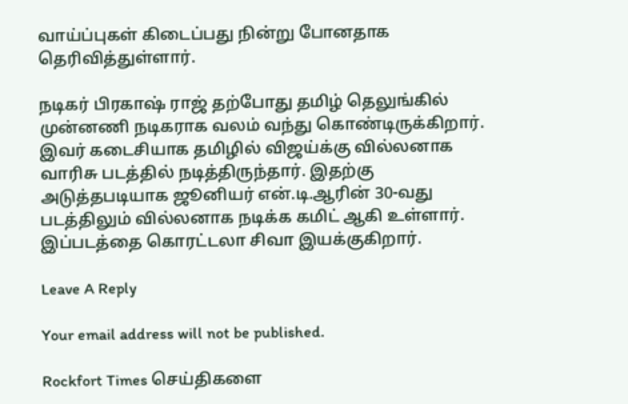வாய்ப்புகள் கிடைப்பது நின்று போனதாக தெரிவித்துள்ளார்.

நடிகர் பிரகாஷ் ராஜ் தற்போது தமிழ் தெலுங்கில் முன்னணி நடிகராக வலம் வந்து கொண்டிருக்கிறார். இவர் கடைசியாக தமிழில் விஜய்க்கு வில்லனாக வாரிசு படத்தில் நடித்திருந்தார். இதற்கு அடுத்தபடியாக ஜூனியர் என்.டி.ஆரின் 30-வது படத்திலும் வில்லனாக நடிக்க கமிட் ஆகி உள்ளார். இப்படத்தை கொரட்டலா சிவா இயக்குகிறார்.

Leave A Reply

Your email address will not be published.

Rockfort Times செய்திகளை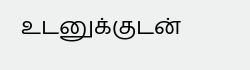உடனுக்குடன்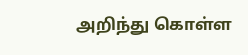அறிந்து கொள்ள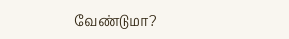வேண்டுமா?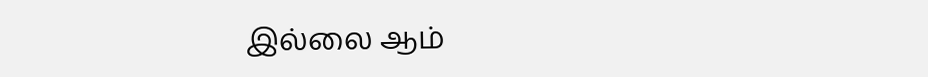இல்லை ஆம்